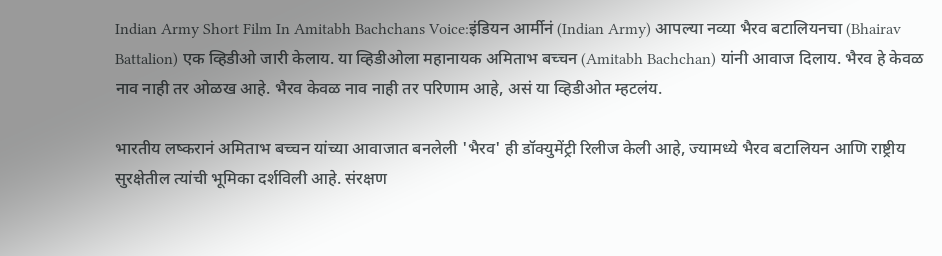Indian Army Short Film In Amitabh Bachchans Voice:इंडियन आर्मीनं (Indian Army) आपल्या नव्या भैरव बटालियनचा (Bhairav Battalion) एक व्हिडीओ जारी केलाय. या व्हिडीओला महानायक अमिताभ बच्चन (Amitabh Bachchan) यांनी आवाज दिलाय. भैरव हे केवळ नाव नाही तर ओळख आहे. भैरव केवळ नाव नाही तर परिणाम आहे, असं या व्हिडीओत म्हटलंय.

भारतीय लष्करानं अमिताभ बच्चन यांच्या आवाजात बनलेली 'भैरव' ही डॉक्युमेंट्री रिलीज केली आहे, ज्यामध्ये भैरव बटालियन आणि राष्ट्रीय सुरक्षेतील त्यांची भूमिका दर्शविली आहे. संरक्षण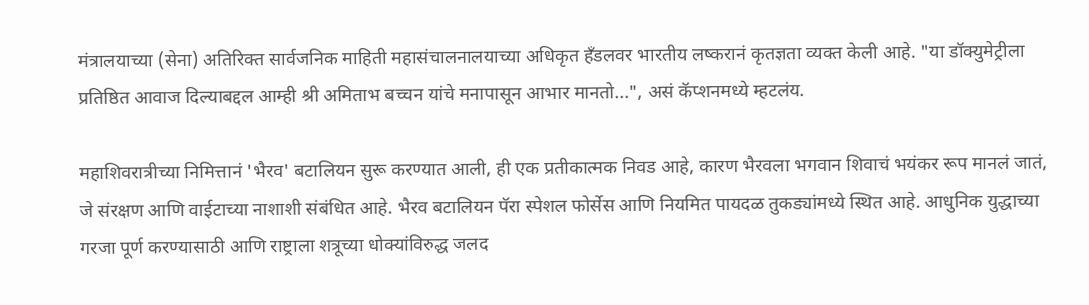मंत्रालयाच्या (सेना) अतिरिक्त सार्वजनिक माहिती महासंचालनालयाच्या अधिकृत हँडलवर भारतीय लष्करानं कृतज्ञता व्यक्त केली आहे. "या डॉक्युमेट्रीला  प्रतिष्ठित आवाज दिल्याबद्दल आम्ही श्री अमिताभ बच्चन यांचे मनापासून आभार मानतो...", असं कॅप्शनमध्ये म्हटलंय.

महाशिवरात्रीच्या निमित्तानं 'भैरव' बटालियन सुरू करण्यात आली, ही एक प्रतीकात्मक निवड आहे, कारण भैरवला भगवान शिवाचं भयंकर रूप मानलं जातं, जे संरक्षण आणि वाईटाच्या नाशाशी संबंधित आहे. भैरव बटालियन पॅरा स्पेशल फोर्सेस आणि नियमित पायदळ तुकड्यांमध्ये स्थित आहे. आधुनिक युद्धाच्या गरजा पूर्ण करण्यासाठी आणि राष्ट्राला शत्रूच्या धोक्यांविरुद्ध जलद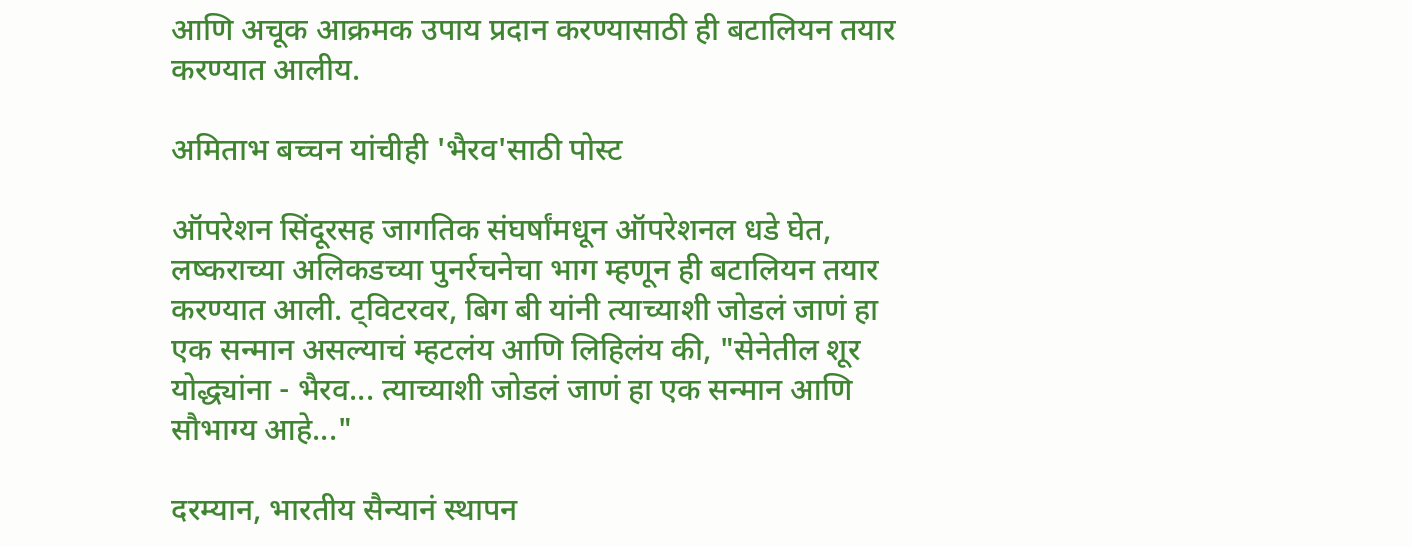आणि अचूक आक्रमक उपाय प्रदान करण्यासाठी ही बटालियन तयार करण्यात आलीय.

अमिताभ बच्चन यांचीही 'भैरव'साठी पोस्ट

ऑपरेशन सिंदूरसह जागतिक संघर्षांमधून ऑपरेशनल धडे घेत, लष्कराच्या अलिकडच्या पुनर्रचनेचा भाग म्हणून ही बटालियन तयार करण्यात आली. ट्विटरवर, बिग बी यांनी त्याच्याशी जोडलं जाणं हा एक सन्मान असल्याचं म्हटलंय आणि लिहिलंय की, "सेनेतील शूर योद्ध्यांना - भैरव... त्याच्याशी जोडलं जाणं हा एक सन्मान आणि सौभाग्य आहे..."

दरम्यान, भारतीय सैन्यानं स्थापन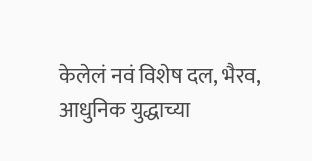केलेलं नवं विशेष दल, भैरव, आधुनिक युद्धाच्या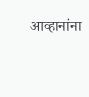आव्हानांना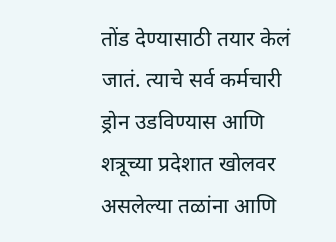तोंड देण्यासाठी तयार केलं जातं. त्याचे सर्व कर्मचारी ड्रोन उडविण्यास आणि शत्रूच्या प्रदेशात खोलवर असलेल्या तळांना आणि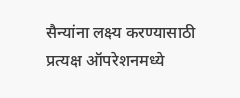सैन्यांना लक्ष्य करण्यासाठी प्रत्यक्ष ऑपरेशनमध्ये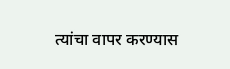त्यांचा वापर करण्यास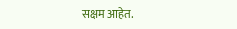सक्षम आहेत.